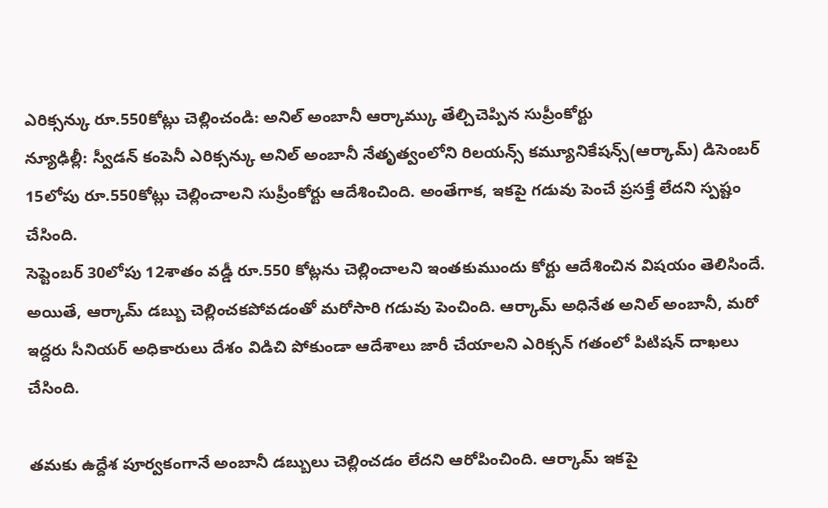ఎరిక్సన్కు రూ.550కోట్లు చెల్లించండి: అనిల్ అంబానీ ఆర్కామ్కు తేల్చిచెప్పిన సుప్రీంకోర్టు
న్యూఢిల్లీ: స్వీడన్ కంపెనీ ఎరిక్సన్కు అనిల్ అంబానీ నేతృత్వంలోని రిలయన్స్ కమ్యూనికేషన్స్(ఆర్కామ్) డిసెంబర్ 15లోపు రూ.550కోట్లు చెల్లించాలని సుప్రీంకోర్టు ఆదేశించింది. అంతేగాక, ఇకపై గడువు పెంచే ప్రసక్తే లేదని స్పష్టం చేసింది.
సెప్టెంబర్ 30లోపు 12శాతం వడ్డీ రూ.550 కోట్లను చెల్లించాలని ఇంతకుముందు కోర్టు ఆదేశించిన విషయం తెలిసిందే. అయితే, ఆర్కామ్ డబ్బు చెల్లించకపోవడంతో మరోసారి గడువు పెంచింది. ఆర్కామ్ అధినేత అనిల్ అంబానీ, మరో ఇద్దరు సీనియర్ అధికారులు దేశం విడిచి పోకుండా ఆదేశాలు జారీ చేయాలని ఎరిక్సన్ గతంలో పిటిషన్ దాఖలు చేసింది.

తమకు ఉద్దేశ పూర్వకంగానే అంబానీ డబ్బులు చెల్లించడం లేదని ఆరోపించింది. ఆర్కామ్ ఇకపై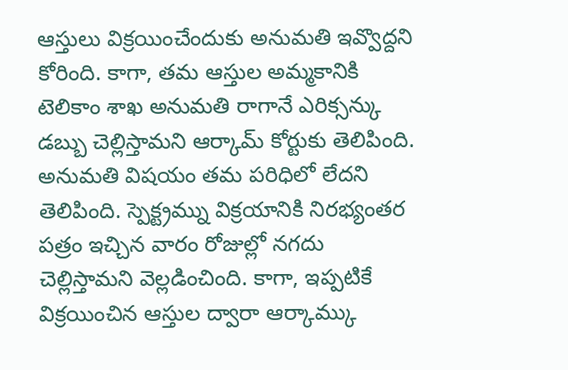ఆస్తులు విక్రయించేందుకు అనుమతి ఇవ్వొద్దని కోరింది. కాగా, తమ ఆస్తుల అమ్మకానికి టెలికాం శాఖ అనుమతి రాగానే ఎరిక్సన్కు డబ్బు చెల్లిస్తామని ఆర్కామ్ కోర్టుకు తెలిపింది.
అనుమతి విషయం తమ పరిధిలో లేదని తెలిపింది. స్పెక్ట్రమ్ను విక్రయానికి నిరభ్యంతర పత్రం ఇచ్చిన వారం రోజుల్లో నగదు చెల్లిస్తామని వెల్లడించింది. కాగా, ఇప్పటికే విక్రయించిన ఆస్తుల ద్వారా ఆర్కామ్కు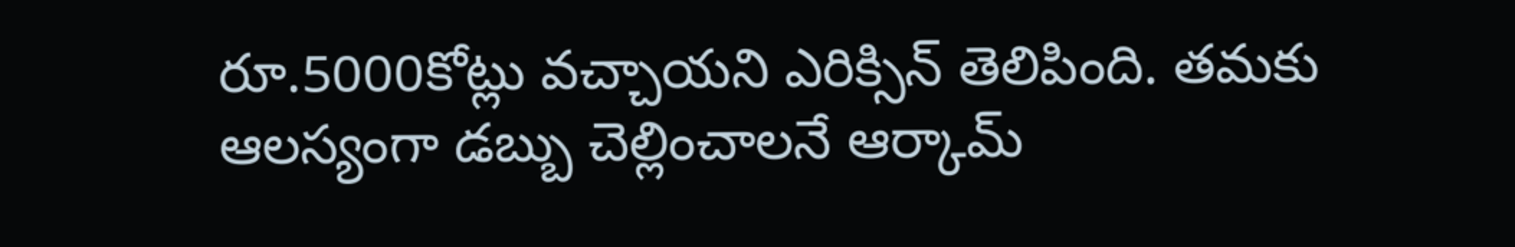రూ.5000కోట్లు వచ్చాయని ఎరిక్సిన్ తెలిపింది. తమకు ఆలస్యంగా డబ్బు చెల్లించాలనే ఆర్కామ్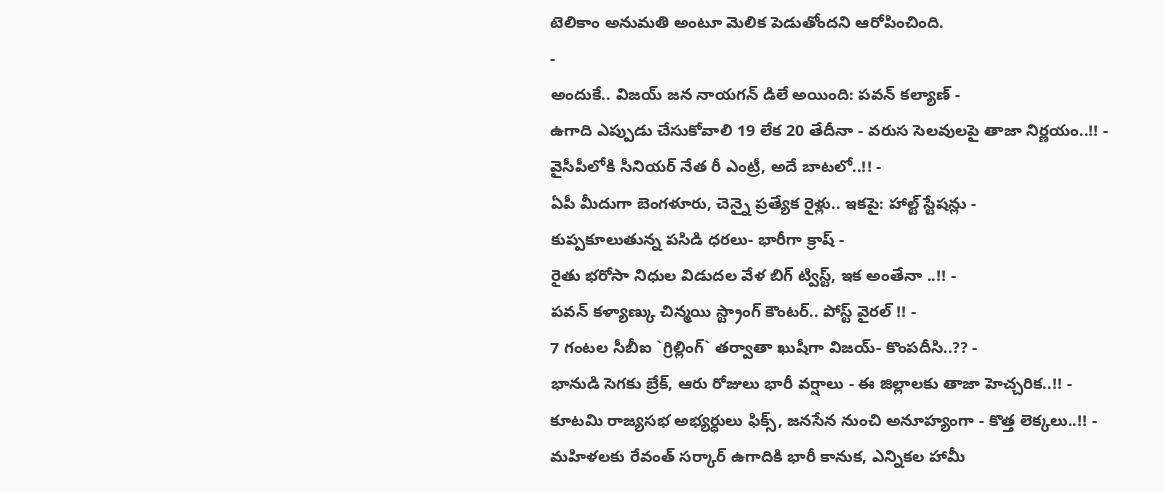టెలికాం అనుమతి అంటూ మెలిక పెడుతోందని ఆరోపించింది.
-
అందుకే.. విజయ్ జన నాయగన్ డిలే అయింది: పవన్ కల్యాణ్ -
ఉగాది ఎప్పుడు చేసుకోవాలి 19 లేక 20 తేదీనా - వరుస సెలవులపై తాజా నిర్ణయం..!! -
వైసీపీలోకి సీనియర్ నేత రీ ఎంట్రీ, అదే బాటలో..!! -
ఏపీ మీదుగా బెంగళూరు, చెన్నై ప్రత్యేక రైళ్లు.. ఇకపై: హాల్ట్ స్టేషన్లు -
కుప్పకూలుతున్న పసిడి ధరలు- భారీగా క్రాష్ -
రైతు భరోసా నిధుల విడుదల వేళ బిగ్ ట్విస్ట్, ఇక అంతేనా ..!! -
పవన్ కళ్యాణ్కు చిన్మయి స్ట్రాంగ్ కౌంటర్.. పోస్ట్ వైరల్ !! -
7 గంటల సీబీఐ `గ్రిల్లింగ్` తర్వాతా ఖుషీగా విజయ్- కొంపదీసి..?? -
భానుడి సెగకు బ్రేక్, ఆరు రోజులు భారీ వర్షాలు - ఈ జిల్లాలకు తాజా హెచ్చరిక..!! -
కూటమి రాజ్యసభ అభ్యర్ధులు ఫిక్స్, జనసేన నుంచి అనూహ్యంగా - కొత్త లెక్కలు..!! -
మహిళలకు రేవంత్ సర్కార్ ఉగాదికి భారీ కానుక, ఎన్నికల హామీ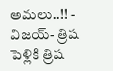అమలు..!! -
విజయ్- త్రిష పెళ్లికి త్రిష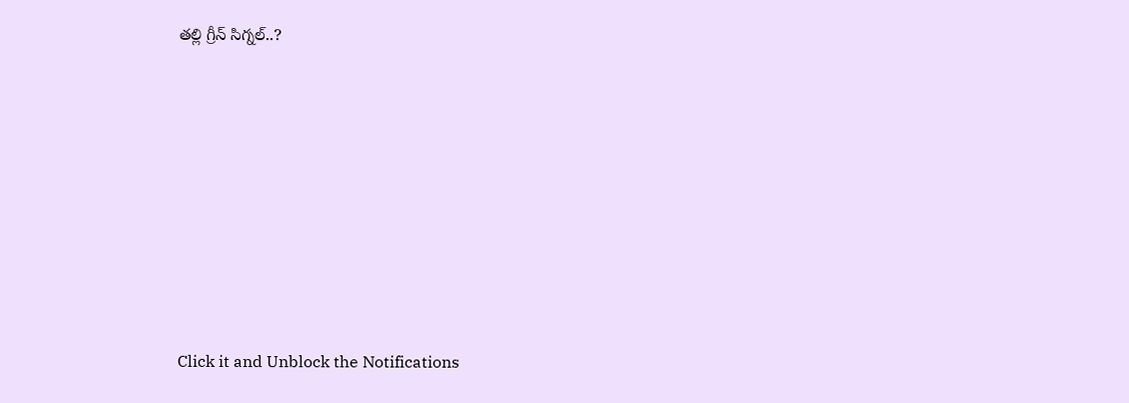తల్లి గ్రీన్ సిగ్నల్..?












Click it and Unblock the Notifications